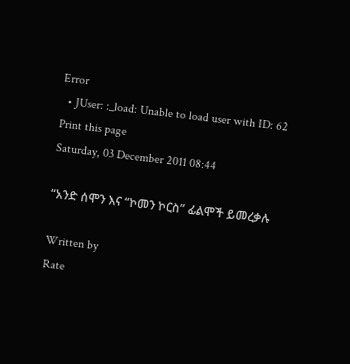Error
  • JUser: :_load: Unable to load user with ID: 62
Print this page
Saturday, 03 December 2011 08:44

“አንድ ሰሞን እና “ኮመን ኮርስ” ፊልሞች ይመረቃሉ

Written by
Rate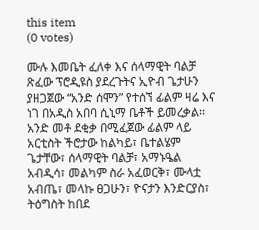this item
(0 votes)

ሙሉ እመቤት ፈለቀ እና ሰላማዊት ባልቻ ጽፈው ፕሮዲዩስ ያደረጉትና ኢዮብ ጌታሁን ያዘጋጀው “አንድ ሰሞን” የተሰኘ ፊልም ዛሬ እና ነገ በአዲስ አበባ ሲኒማ ቤቶች ይመረቃል፡፡ አንድ መቶ ደቂቃ በሚፈጀው ፊልም ላይ አርቲስት ችሮታው ከልካይ፣ ቤተልሄም ጌታቸው፣ ሰላማዊት ባልቻ፣ አማኑዔል አብዲሳ፣ መልካም ስራ አፈወርቅ፣ ሙላቷ አብጤ፣ መላኩ ፀጋሁን፣ ዮናታን እንድርያስ፣ ትዕግስት ከበደ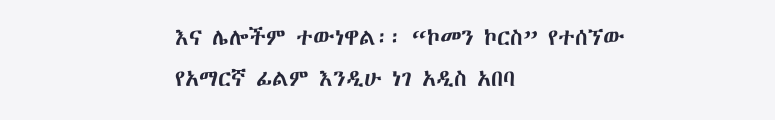እና ሌሎችም ተውነዋል፡፡ “ኮመን ኮርስ” የተሰኘው የአማርኛ ፊልም እንዲሁ ነገ አዲስ አበባ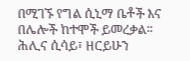በሚገኙ የግል ሲኒማ ቤቶች እና በሌሎች ከተሞች ይመረቃል፡፡ ሕሊና ሲሳይ፣ ዘርይሁን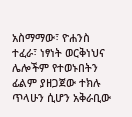አስማማው፣ ዮሐንስ ተፈራ፣ ነፃነት ወርቅነህና ሌሎችም የተወኑበትን ፊልም ያዘጋጀው ተክሉ ጥላሁን ሲሆን አቅራቢው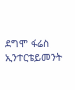ደግሞ ፋሬስ ኢንተርቴይመንት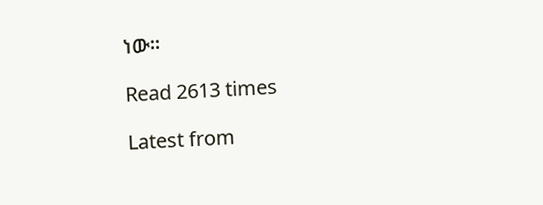ነው፡፡

Read 2613 times

Latest from